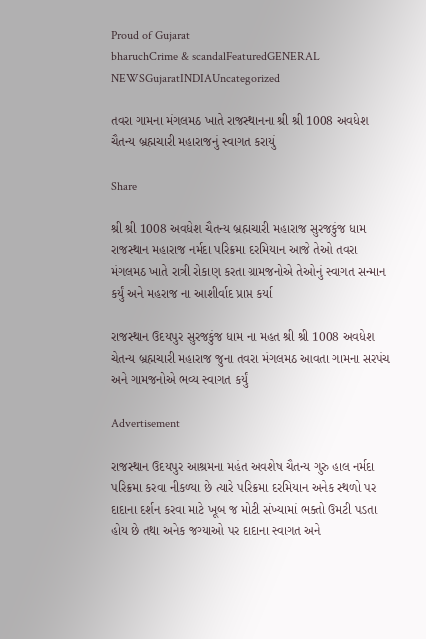Proud of Gujarat
bharuchCrime & scandalFeaturedGENERAL NEWSGujaratINDIAUncategorized

તવરા ગામના મંગલમઠ ખાતે રાજસ્થાનના શ્રી શ્રી 1008 અવધેશ ચૈતન્ય બ્રહ્મચારી મહારાજનું સ્વાગત કરાયું

Share

શ્રી શ્રી 1008 અવધેશ ચૈતન્ય બ્રહ્મચારી મહારાજ સુરજકુંજ ધામ રાજસ્થાન મહારાજ નર્મદા પરિક્રમા દરમિયાન આજે તેઓ તવરા મંગલમઠ ખાતે રાત્રી રોકાણ કરતા ગ્રામજનોએ તેઓનું સ્વાગત સન્માન કર્યું અને મહરાજ ના આશીર્વાદ પ્રાપ્ત કર્યા

રાજસ્થાન ઉદયપુર સુરજકુંજ ધામ ના મહત શ્રી શ્રી 1008 અવધેશ ચેતન્ય બ્રહ્મચારી મહારાજ જુના તવરા મંગલમઠ આવતા ગામના સરપંચ અને ગામજનોએ ભવ્ય સ્વાગત કર્યું

Advertisement

રાજસ્થાન ઉદયપુર આશ્રમના મહંત અવશેષ ચૈતન્ય ગુરુ હાલ નર્મદા પરિક્રમા કરવા નીકળ્યા છે ત્યારે પરિક્રમા દરમિયાન અનેક સ્થળો પર દાદાના દર્શન કરવા માટે ખૂબ જ મોટી સંખ્યામાં ભક્તો ઉમટી પડતા હોય છે તથા અનેક જગ્યાઓ પર દાદાના સ્વાગત અને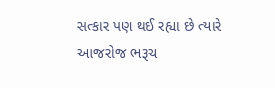સત્કાર પણ થઈ રહ્યા છે ત્યારે આજરોજ ભરૂચ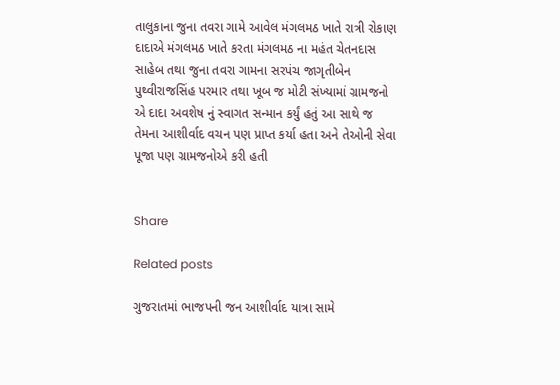તાલુકાના જુના તવરા ગામે આવેલ મંગલમઠ ખાતે રાત્રી રોકાણ દાદાએ મંગલમઠ ખાતે કરતા મંગલમઠ ના મહંત ચેતનદાસ સાહેબ તથા જુના તવરા ગામના સરપંચ જાગૃતીબેન પુથ્વીરાજસિંહ પરમાર તથા ખૂબ જ મોટી સંખ્યામાં ગ્રામજનો એ દાદા અવશેષ નું સ્વાગત સન્માન કર્યું હતું આ સાથે જ તેમના આશીર્વાદ વચન પણ પ્રાપ્ત કર્યા હતા અને તેઓની સેવા પૂજા પણ ગ્રામજનોએ કરી હતી


Share

Related posts

ગુજરાતમાં ભાજપની જન આશીર્વાદ યાત્રા સામે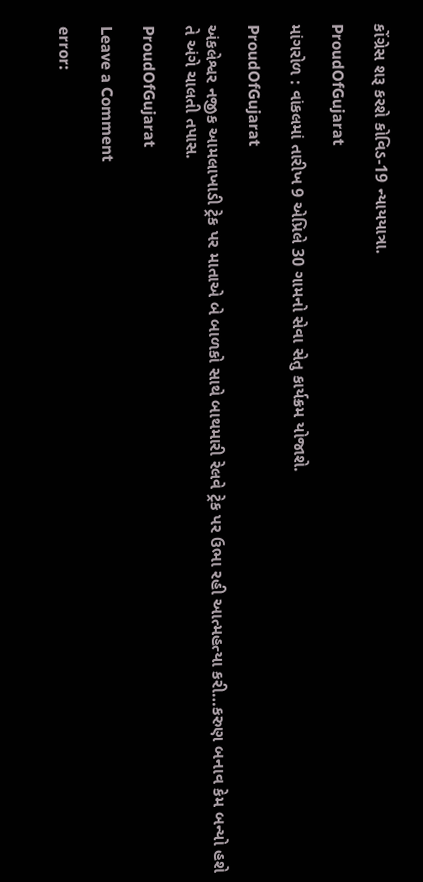કોંગ્રેસ શરૂ કરશે કોવિડ-19 ન્યાયયાત્રા.

ProudOfGujarat

માંગરોળ : વાંકલમાં તારીખ 9 એપ્રિલે 30 ગામનો સેવા સેતુ કાર્યક્રમ યોજાશે.

ProudOfGujarat

અંકલેશ્વર નજીક આમલાખાડી ટ્રેક પર માતાએ બે બાળકો સાથે બાથમારી રેલવે ટ્રેક પર ઉભા રહી આત્મહત્યા કરી…કરુણ બનાવ કેમ બન્યો હશે તે અંગે ચાલતી તપાસ.

ProudOfGujarat

Leave a Comment

error: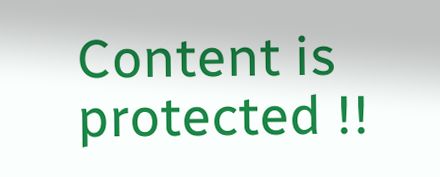Content is protected !!